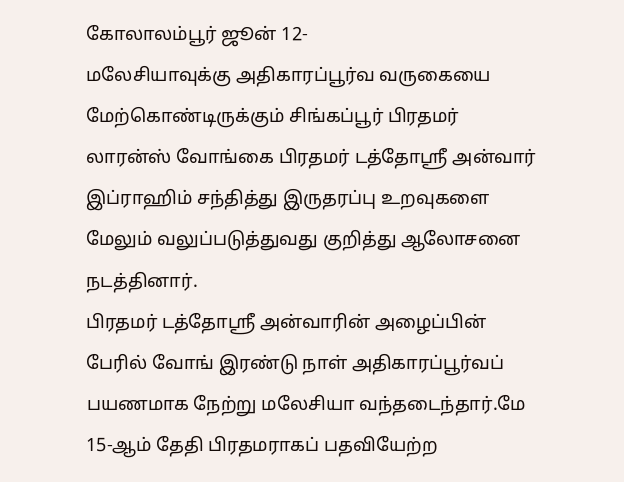கோலாலம்பூர் ஜூன் 12-
மலேசியாவுக்கு அதிகாரப்பூர்வ வருகையை மேற்கொண்டிருக்கும் சிங்கப்பூர் பிரதமர் லாரன்ஸ் வோங்கை பிரதமர் டத்தோஸ்ரீ அன்வார் இப்ராஹிம் சந்தித்து இருதரப்பு உறவுகளை மேலும் வலுப்படுத்துவது குறித்து ஆலோசனை நடத்தினார்.
பிரதமர் டத்தோஸ்ரீ அன்வாரின் அழைப்பின் பேரில் வோங் இரண்டு நாள் அதிகாரப்பூர்வப் பயணமாக நேற்று மலேசியா வந்தடைந்தார்.மே 15-ஆம் தேதி பிரதமராகப் பதவியேற்ற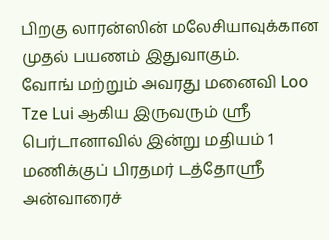பிறகு லாரன்ஸின் மலேசியாவுக்கான முதல் பயணம் இதுவாகும்.
வோங் மற்றும் அவரது மனைவி Loo Tze Lui ஆகிய இருவரும் ஶ்ரீ பெர்டானாவில் இன்று மதியம் 1 மணிக்குப் பிரதமர் டத்தோஸ்ரீ அன்வாரைச்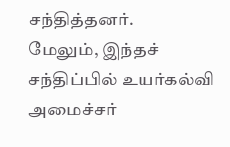சந்தித்தனர்.
மேலும், இந்தச் சந்திப்பில் உயர்கல்வி அமைச்சர்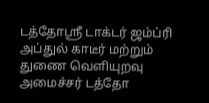டத்தோஸ்ரீ டாக்டர் ஜம்ப்ரி அப்துல் காடீர் மற்றும் துணை வெளியுறவு அமைச்சர் டத்தோ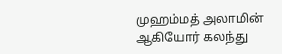முஹம்மத் அலாமின் ஆகியோர் கலந்து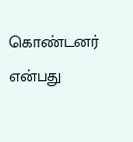கொண்டனர் என்பது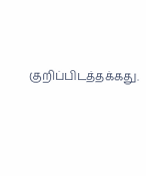குறிப்பிடத்தக்கது.